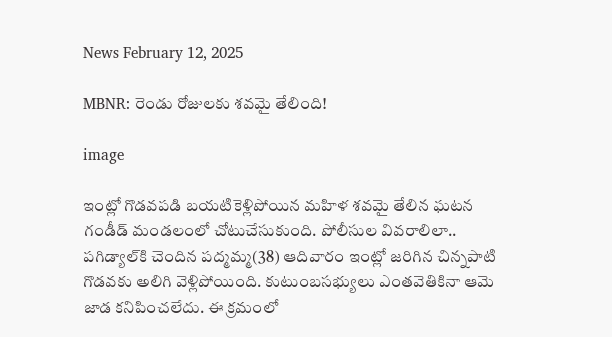News February 12, 2025

MBNR: రెండు రోజులకు శవమై తేలింది!

image

ఇంట్లో గొడవపడి బయటికెళ్లిపోయిన మహిళ శవమై తేలిన ఘటన గండీడ్ మండలంలో చోటుచేసుకుంది. పోలీసుల వివరాలిలా.. పగిడ్యాల్‌కి చెందిన పద్మమ్మ(38) ఆదివారం ఇంట్లో జరిగిన చిన్నపాటి గొడవకు అలిగి వెళ్లిపోయింది. కుటుంబసభ్యులు ఎంతవెతికినా ఆమె జాడ కనిపించలేదు. ఈ క్రమంలో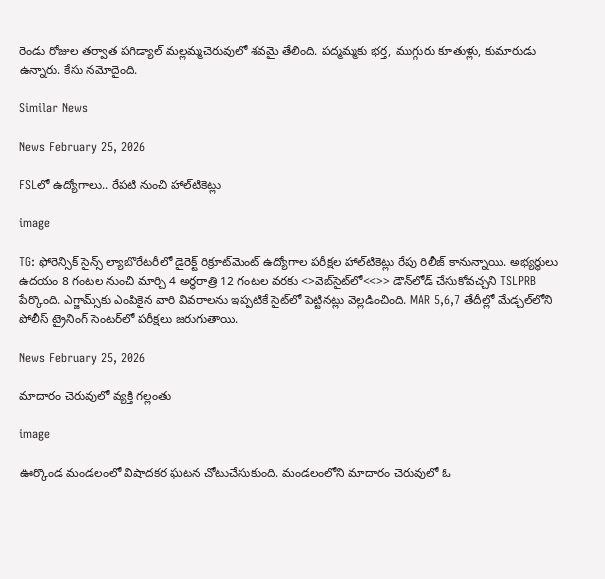రెండు రోజుల తర్వాత పగిడ్యాల్ మల్లమ్మచెరువులో శవమై తేలింది. పద్మమ్మకు భర్త, ముగ్గురు కూతుళ్లు, కుమారుడు ఉన్నారు. కేసు నమోదైంది.

Similar News

News February 25, 2026

FSLలో ఉద్యోగాలు.. రేపటి నుంచి హాల్‌టికెట్లు

image

TG: ఫోరెన్సిక్ సైన్స్ ల్యాబొరేటరీలో డైరెక్ట్ రిక్రూట్‌మెంట్‌ ఉద్యోగాల పరీక్షల హాల్‌టికెట్లు రేపు రిలీజ్ కానున్నాయి. అభ్యర్థులు ఉదయం 8 గంటల నుంచి మార్చి 4 అర్ధరాత్రి 12 గంటల వరకు <>వెబ్‌సైట్‌లో<<>> డౌన్‌లోడ్ చేసుకోవచ్చని TSLPRB పేర్కొంది. ఎగ్జామ్స్‌కు ఎంపికైన వారి వివరాలను ఇప్పటికే సైట్‌లో పెట్టినట్లు వెల్లడించింది. MAR 5,6,7 తేదీల్లో మేడ్చల్‌లోని పోలీస్ ట్రైనింగ్ సెంటర్‌లో పరీక్షలు జరుగుతాయి.

News February 25, 2026

మాదారం చెరువులో వ్యక్తి గల్లంతు

image

ఊర్కొండ మండలంలో విషాదకర ఘటన చోటుచేసుకుంది. మండలంలోని మాదారం చెరువులో ఓ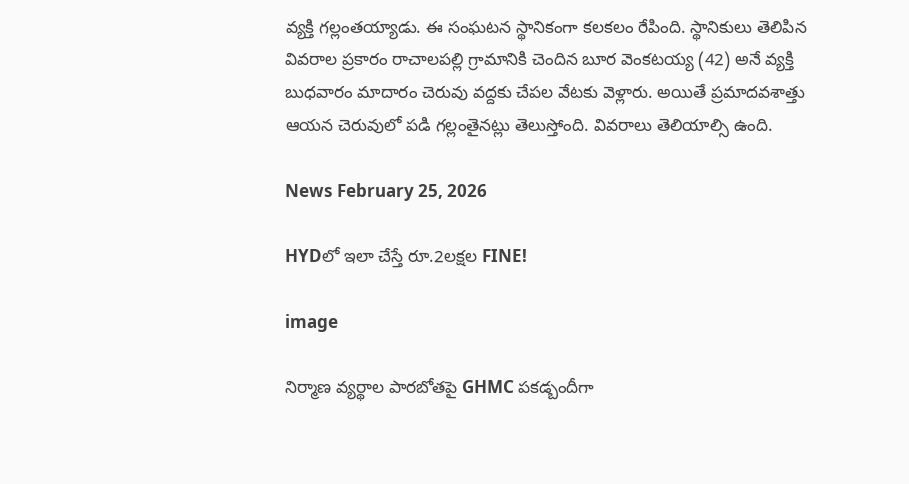వ్యక్తి గల్లంతయ్యాడు. ఈ సంఘటన స్థానికంగా కలకలం రేపింది. స్థానికులు తెలిపిన వివరాల ప్రకారం రాచాలపల్లి గ్రామానికి చెందిన బూర వెంకటయ్య (42) అనే వ్యక్తి బుధవారం మాదారం చెరువు వద్దకు చేపల వేటకు వెళ్లారు. అయితే ప్రమాదవశాత్తు ఆయన చెరువులో పడి గల్లంతైనట్లు తెలుస్తోంది. వివరాలు తెలియాల్సి ఉంది.

News February 25, 2026

HYDలో ఇలా చేస్తే రూ.2లక్షల FINE!

image

నిర్మాణ వ్యర్థాల పారబోతపై GHMC పకడ్బందీగా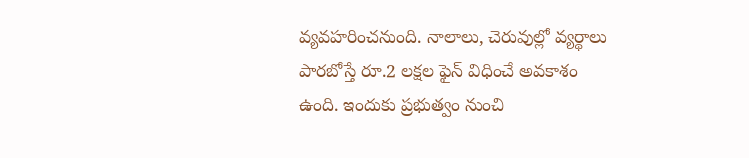వ్యవహరించనుంది. నాలాలు, చెరువుల్లో వ్యర్థాలు పారబోస్తే రూ.2 లక్షల ఫైన్ విధించే అవకాశం ఉంది. ఇందుకు ప్రభుత్వం నుంచి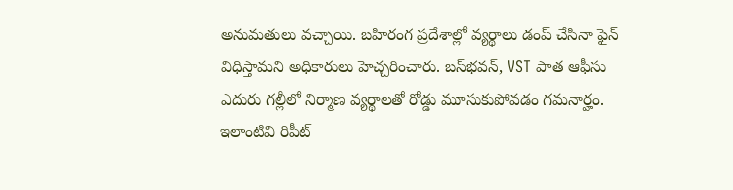అనుమతులు వచ్చాయి. బహిరంగ ప్రదేశాల్లో వ్యర్థాలు డంప్ చేసినా ఫైన్ విధిస్తామని అధికారులు హెచ్చరించారు. బస్‌భవన్, VST పాత ఆఫీసు ఎదురు గల్లీలో నిర్మాణ వ్యర్థాలతో రోడ్డు మూసుకుపోవడం గమనార్హం. ఇలాంటివి రిపీట్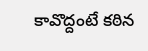కావొద్దంటే కఠిన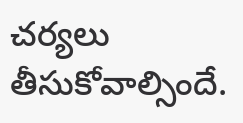చర్యలు తీసుకోవాల్సిందే.